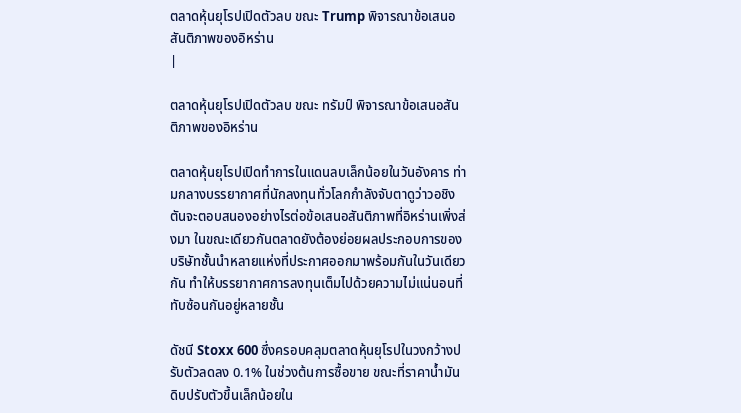ตลาดหุ้นยุโรปเปิดตัวลบ ขณะ Trump พิจารณาข้อเสนอสันติภาพของอิหร่าน
|

ตลาดหุ้นยุโรปเปิดตัวลบ ขณะ ทรัมป์ พิจารณาข้อเสนอสันติภาพของอิหร่าน

ตลาดหุ้นยุโรปเปิดทำการในแดนลบเล็กน้อยในวันอังคาร ท่ามกลางบรรยากาศที่นักลงทุนทั่วโลกกำลังจับตาดูว่าวอชิงตันจะตอบสนองอย่างไรต่อข้อเสนอสันติภาพที่อิหร่านเพิ่งส่งมา ในขณะเดียวกันตลาดยังต้องย่อยผลประกอบการของบริษัทชั้นนำหลายแห่งที่ประกาศออกมาพร้อมกันในวันเดียวกัน ทำให้บรรยากาศการลงทุนเต็มไปด้วยความไม่แน่นอนที่ทับซ้อนกันอยู่หลายชั้น

ดัชนี Stoxx 600 ซึ่งครอบคลุมตลาดหุ้นยุโรปในวงกว้างปรับตัวลดลง 0.1% ในช่วงต้นการซื้อขาย ขณะที่ราคาน้ำมันดิบปรับตัวขึ้นเล็กน้อยใน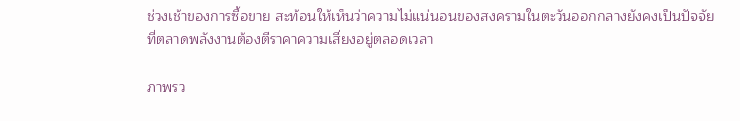ช่วงเช้าของการซื้อขาย สะท้อนให้เห็นว่าความไม่แน่นอนของสงครามในตะวันออกกลางยังคงเป็นปัจจัยที่ตลาดพลังงานต้องตีราคาความเสี่ยงอยู่ตลอดเวลา

ภาพรว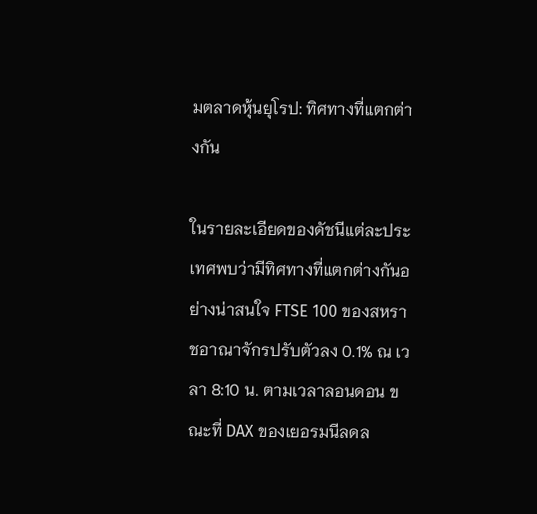มตลาดหุ้นยุโรป: ทิศทางที่แตกต่างกัน

ในรายละเอียดของดัชนีแต่ละประเทศพบว่ามีทิศทางที่แตกต่างกันอย่างน่าสนใจ FTSE 100 ของสหราชอาณาจักรปรับตัวลง 0.1% ณ เวลา 8:10 น. ตามเวลาลอนดอน ขณะที่ DAX ของเยอรมนีลดล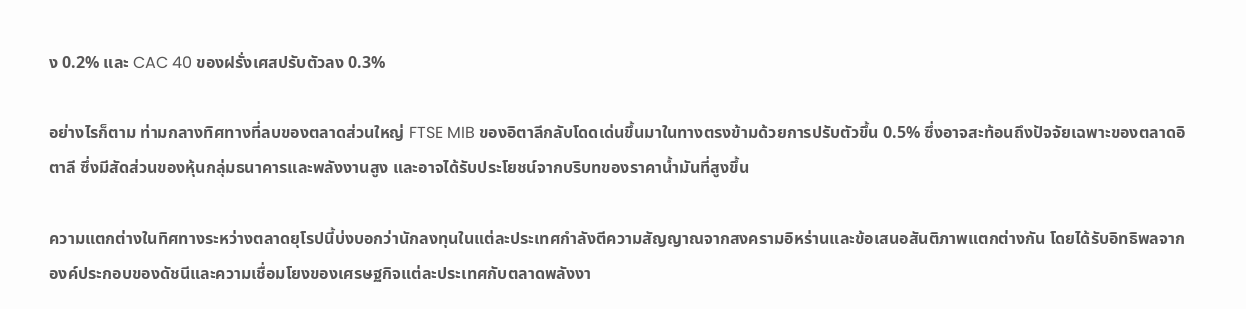ง 0.2% และ CAC 40 ของฝรั่งเศสปรับตัวลง 0.3%

อย่างไรก็ตาม ท่ามกลางทิศทางที่ลบของตลาดส่วนใหญ่ FTSE MIB ของอิตาลีกลับโดดเด่นขึ้นมาในทางตรงข้ามด้วยการปรับตัวขึ้น 0.5% ซึ่งอาจสะท้อนถึงปัจจัยเฉพาะของตลาดอิตาลี ซึ่งมีสัดส่วนของหุ้นกลุ่มธนาคารและพลังงานสูง และอาจได้รับประโยชน์จากบริบทของราคาน้ำมันที่สูงขึ้น

ความแตกต่างในทิศทางระหว่างตลาดยุโรปนี้บ่งบอกว่านักลงทุนในแต่ละประเทศกำลังตีความสัญญาณจากสงครามอิหร่านและข้อเสนอสันติภาพแตกต่างกัน โดยได้รับอิทธิพลจากองค์ประกอบของดัชนีและความเชื่อมโยงของเศรษฐกิจแต่ละประเทศกับตลาดพลังงา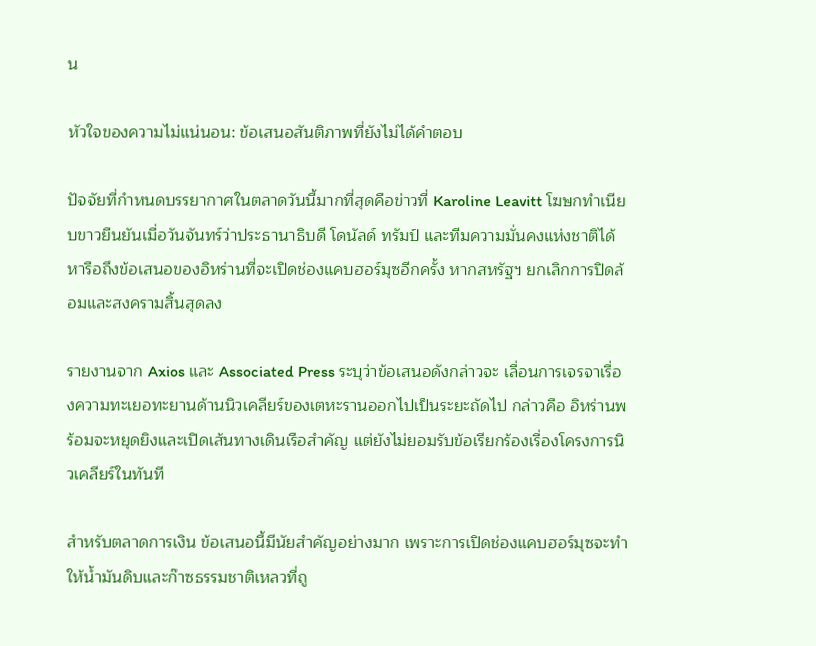น

หัวใจของความไม่แน่นอน: ข้อเสนอสันติภาพที่ยังไม่ได้คำตอบ

ปัจจัยที่กำหนดบรรยากาศในตลาดวันนี้มากที่สุดคือข่าวที่ Karoline Leavitt โฆษกทำเนียบขาวยืนยันเมื่อวันจันทร์ว่าประธานาธิบดี โดนัลด์ ทรัมป์ และทีมความมั่นคงแห่งชาติได้หารือถึงข้อเสนอของอิหร่านที่จะเปิดช่องแคบฮอร์มุซอีกครั้ง หากสหรัฐฯ ยกเลิกการปิดล้อมและสงครามสิ้นสุดลง

รายงานจาก Axios และ Associated Press ระบุว่าข้อเสนอดังกล่าวจะ เลื่อนการเจรจาเรื่องความทะเยอทะยานด้านนิวเคลียร์ของเตหะรานออกไปเป็นระยะถัดไป กล่าวคือ อิหร่านพร้อมจะหยุดยิงและเปิดเส้นทางเดินเรือสำคัญ แต่ยังไม่ยอมรับข้อเรียกร้องเรื่องโครงการนิวเคลียร์ในทันที

สำหรับตลาดการเงิน ข้อเสนอนี้มีนัยสำคัญอย่างมาก เพราะการเปิดช่องแคบฮอร์มุซจะทำให้น้ำมันดิบและก๊าซธรรมชาติเหลวที่ถู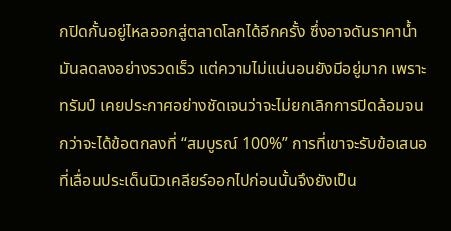กปิดกั้นอยู่ไหลออกสู่ตลาดโลกได้อีกครั้ง ซึ่งอาจดันราคาน้ำมันลดลงอย่างรวดเร็ว แต่ความไม่แน่นอนยังมีอยู่มาก เพราะ ทรัมป์ เคยประกาศอย่างชัดเจนว่าจะไม่ยกเลิกการปิดล้อมจนกว่าจะได้ข้อตกลงที่ “สมบูรณ์ 100%” การที่เขาจะรับข้อเสนอที่เลื่อนประเด็นนิวเคลียร์ออกไปก่อนนั้นจึงยังเป็น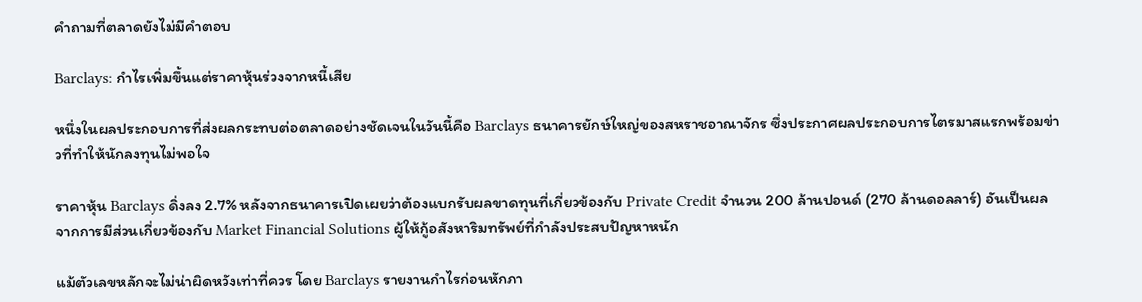คำถามที่ตลาดยังไม่มีคำตอบ

Barclays: กำไรเพิ่มขึ้นแต่ราคาหุ้นร่วงจากหนี้เสีย

หนึ่งในผลประกอบการที่ส่งผลกระทบต่อตลาดอย่างชัดเจนในวันนี้คือ Barclays ธนาคารยักษ์ใหญ่ของสหราชอาณาจักร ซึ่งประกาศผลประกอบการไตรมาสแรกพร้อมข่าวที่ทำให้นักลงทุนไม่พอใจ

ราคาหุ้น Barclays ดิ่งลง 2.7% หลังจากธนาคารเปิดเผยว่าต้องแบกรับผลขาดทุนที่เกี่ยวข้องกับ Private Credit จำนวน 200 ล้านปอนด์ (270 ล้านดอลลาร์) อันเป็นผลจากการมีส่วนเกี่ยวข้องกับ Market Financial Solutions ผู้ให้กู้อสังหาริมทรัพย์ที่กำลังประสบปัญหาหนัก

แม้ตัวเลขหลักจะไม่น่าผิดหวังเท่าที่ควร โดย Barclays รายงานกำไรก่อนหักภา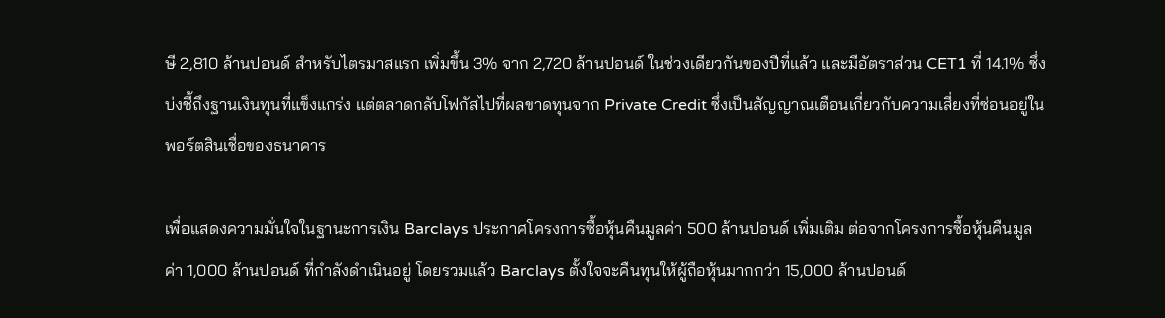ษี 2,810 ล้านปอนด์ สำหรับไตรมาสแรก เพิ่มขึ้น 3% จาก 2,720 ล้านปอนด์ ในช่วงเดียวกันของปีที่แล้ว และมีอัตราส่วน CET1 ที่ 14.1% ซึ่งบ่งชี้ถึงฐานเงินทุนที่แข็งแกร่ง แต่ตลาดกลับโฟกัสไปที่ผลขาดทุนจาก Private Credit ซึ่งเป็นสัญญาณเตือนเกี่ยวกับความเสี่ยงที่ซ่อนอยู่ในพอร์ตสินเชื่อของธนาคาร

เพื่อแสดงความมั่นใจในฐานะการเงิน Barclays ประกาศโครงการซื้อหุ้นคืนมูลค่า 500 ล้านปอนด์ เพิ่มเติม ต่อจากโครงการซื้อหุ้นคืนมูลค่า 1,000 ล้านปอนด์ ที่กำลังดำเนินอยู่ โดยรวมแล้ว Barclays ตั้งใจจะคืนทุนให้ผู้ถือหุ้นมากกว่า 15,000 ล้านปอนด์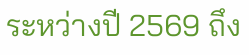ระหว่างปี 2569 ถึง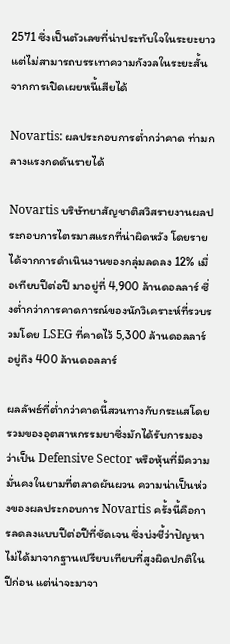2571 ซึ่งเป็นตัวเลขที่น่าประทับใจในระยะยาว แต่ไม่สามารถบรรเทาความกังวลในระยะสั้นจากการเปิดเผยหนี้เสียได้

Novartis: ผลประกอบการต่ำกว่าคาด ท่ามกลางแรงกดดันรายได้

Novartis บริษัทยาสัญชาติสวิสรายงานผลประกอบการไตรมาสแรกที่น่าผิดหวัง โดยรายได้จากการดำเนินงานของกลุ่มลดลง 12% เมื่อเทียบปีต่อปี มาอยู่ที่ 4,900 ล้านดอลลาร์ ซึ่งต่ำกว่าการคาดการณ์ของนักวิเคราะห์ที่รวบรวมโดย LSEG ที่คาดไว้ 5,300 ล้านดอลลาร์ อยู่ถึง 400 ล้านดอลลาร์

ผลลัพธ์ที่ต่ำกว่าคาดนี้สวนทางกับกระแสโดยรวมของอุตสาหกรรมยาซึ่งมักได้รับการมองว่าเป็น Defensive Sector หรือหุ้นที่มีความมั่นคงในยามที่ตลาดผันผวน ความน่าเป็นห่วงของผลประกอบการ Novartis ครั้งนี้คือการลดลงแบบปีต่อปีที่ชัดเจน ซึ่งบ่งชี้ว่าปัญหาไม่ได้มาจากฐานเปรียบเทียบที่สูงผิดปกติในปีก่อน แต่น่าจะมาจา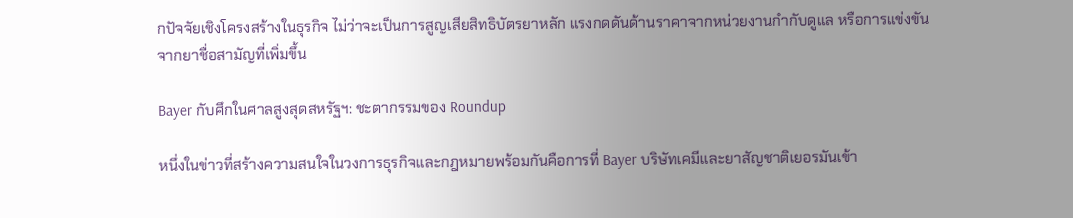กปัจจัยเชิงโครงสร้างในธุรกิจ ไม่ว่าจะเป็นการสูญเสียสิทธิบัตรยาหลัก แรงกดดันด้านราคาจากหน่วยงานกำกับดูแล หรือการแข่งขันจากยาชื่อสามัญที่เพิ่มขึ้น

Bayer กับศึกในศาลสูงสุดสหรัฐฯ: ชะตากรรมของ Roundup

หนึ่งในข่าวที่สร้างความสนใจในวงการธุรกิจและกฎหมายพร้อมกันคือการที่ Bayer บริษัทเคมีและยาสัญชาติเยอรมันเข้า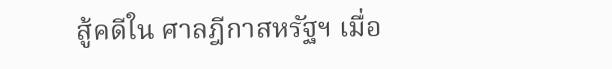สู้คดีใน ศาลฎีกาสหรัฐฯ เมื่อ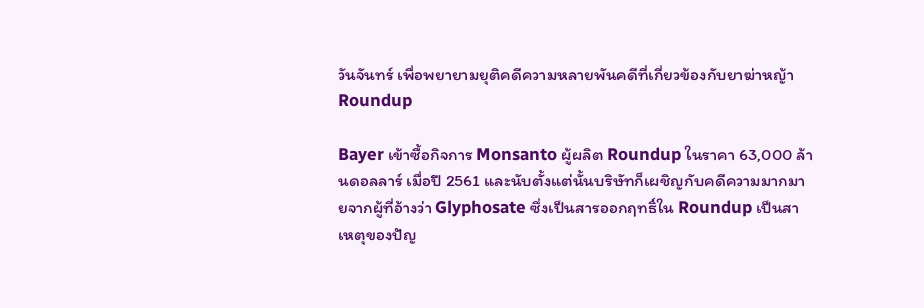วันจันทร์ เพื่อพยายามยุติคดีความหลายพันคดีที่เกี่ยวข้องกับยาฆ่าหญ้า Roundup

Bayer เข้าซื้อกิจการ Monsanto ผู้ผลิต Roundup ในราคา 63,000 ล้านดอลลาร์ เมื่อปี 2561 และนับตั้งแต่นั้นบริษัทก็เผชิญกับคดีความมากมายจากผู้ที่อ้างว่า Glyphosate ซึ่งเป็นสารออกฤทธิ์ใน Roundup เป็นสาเหตุของปัญ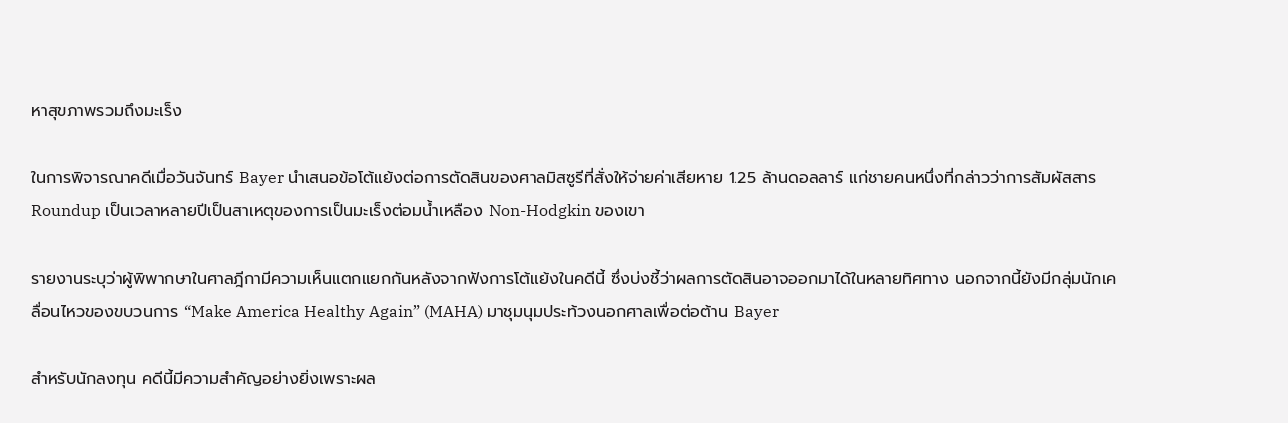หาสุขภาพรวมถึงมะเร็ง

ในการพิจารณาคดีเมื่อวันจันทร์ Bayer นำเสนอข้อโต้แย้งต่อการตัดสินของศาลมิสซูรีที่สั่งให้จ่ายค่าเสียหาย 1.25 ล้านดอลลาร์ แก่ชายคนหนึ่งที่กล่าวว่าการสัมผัสสาร Roundup เป็นเวลาหลายปีเป็นสาเหตุของการเป็นมะเร็งต่อมน้ำเหลือง Non-Hodgkin ของเขา

รายงานระบุว่าผู้พิพากษาในศาลฎีกามีความเห็นแตกแยกกันหลังจากฟังการโต้แย้งในคดีนี้ ซึ่งบ่งชี้ว่าผลการตัดสินอาจออกมาได้ในหลายทิศทาง นอกจากนี้ยังมีกลุ่มนักเคลื่อนไหวของขบวนการ “Make America Healthy Again” (MAHA) มาชุมนุมประท้วงนอกศาลเพื่อต่อต้าน Bayer

สำหรับนักลงทุน คดีนี้มีความสำคัญอย่างยิ่งเพราะผล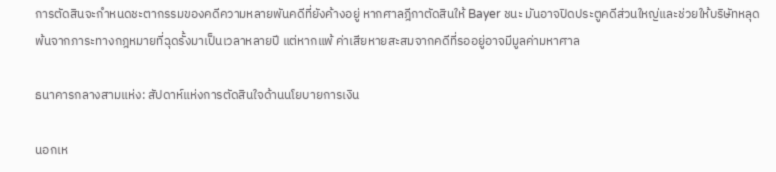การตัดสินจะกำหนดชะตากรรมของคดีความหลายพันคดีที่ยังค้างอยู่ หากศาลฎีกาตัดสินให้ Bayer ชนะ มันอาจปิดประตูคดีส่วนใหญ่และช่วยให้บริษัทหลุดพ้นจากภาระทางกฎหมายที่ฉุดรั้งมาเป็นเวลาหลายปี แต่หากแพ้ ค่าเสียหายสะสมจากคดีที่รออยู่อาจมีมูลค่ามหาศาล

ธนาคารกลางสามแห่ง: สัปดาห์แห่งการตัดสินใจด้านนโยบายการเงิน

นอกเห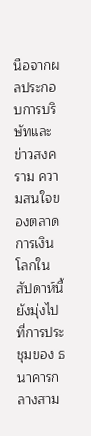นือจากผลประกอบการบริษัทและข่าวสงคราม ความสนใจของตลาดการเงินโลกในสัปดาห์นี้ยังมุ่งไปที่การประชุมของ ธนาคารกลางสาม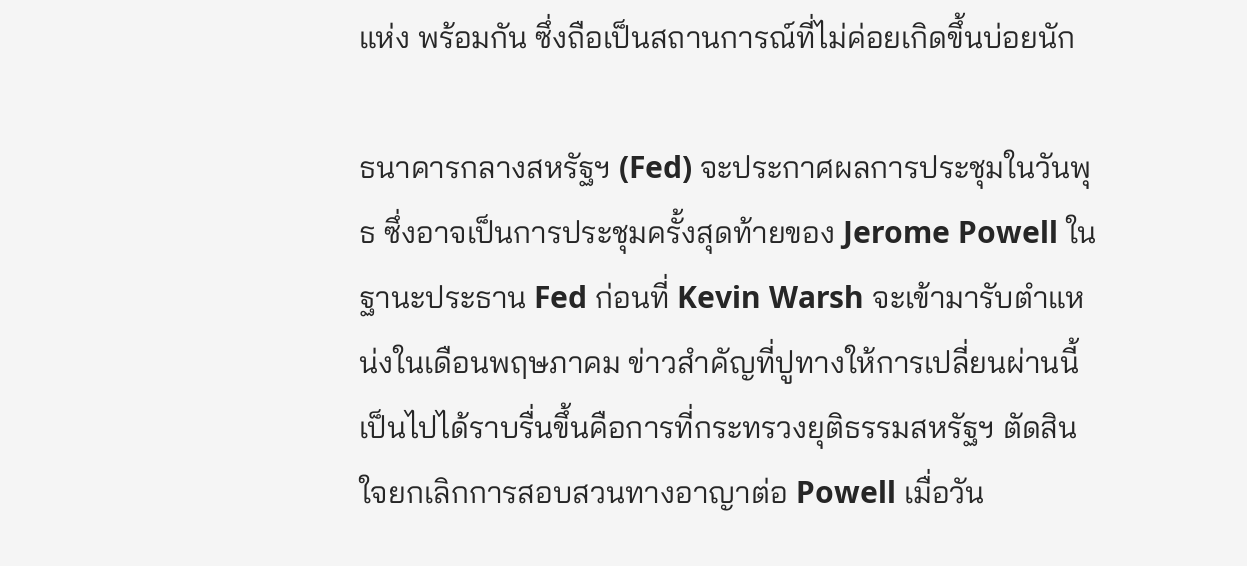แห่ง พร้อมกัน ซึ่งถือเป็นสถานการณ์ที่ไม่ค่อยเกิดขึ้นบ่อยนัก

ธนาคารกลางสหรัฐฯ (Fed) จะประกาศผลการประชุมในวันพุธ ซึ่งอาจเป็นการประชุมครั้งสุดท้ายของ Jerome Powell ในฐานะประธาน Fed ก่อนที่ Kevin Warsh จะเข้ามารับตำแหน่งในเดือนพฤษภาคม ข่าวสำคัญที่ปูทางให้การเปลี่ยนผ่านนี้เป็นไปได้ราบรื่นขึ้นคือการที่กระทรวงยุติธรรมสหรัฐฯ ตัดสินใจยกเลิกการสอบสวนทางอาญาต่อ Powell เมื่อวัน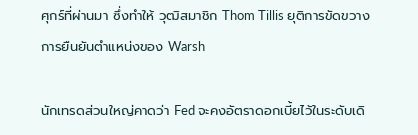ศุกร์ที่ผ่านมา ซึ่งทำให้ วุฒิสมาชิก Thom Tillis ยุติการขัดขวางการยืนยันตำแหน่งของ Warsh

นักเทรดส่วนใหญ่คาดว่า Fed จะคงอัตราดอกเบี้ยไว้ในระดับเดิ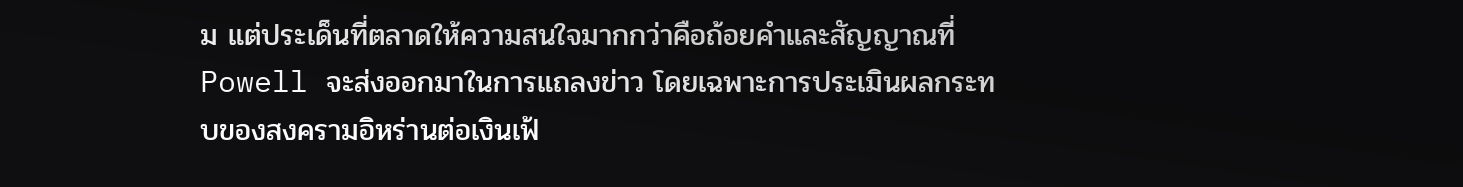ม แต่ประเด็นที่ตลาดให้ความสนใจมากกว่าคือถ้อยคำและสัญญาณที่ Powell จะส่งออกมาในการแถลงข่าว โดยเฉพาะการประเมินผลกระทบของสงครามอิหร่านต่อเงินเฟ้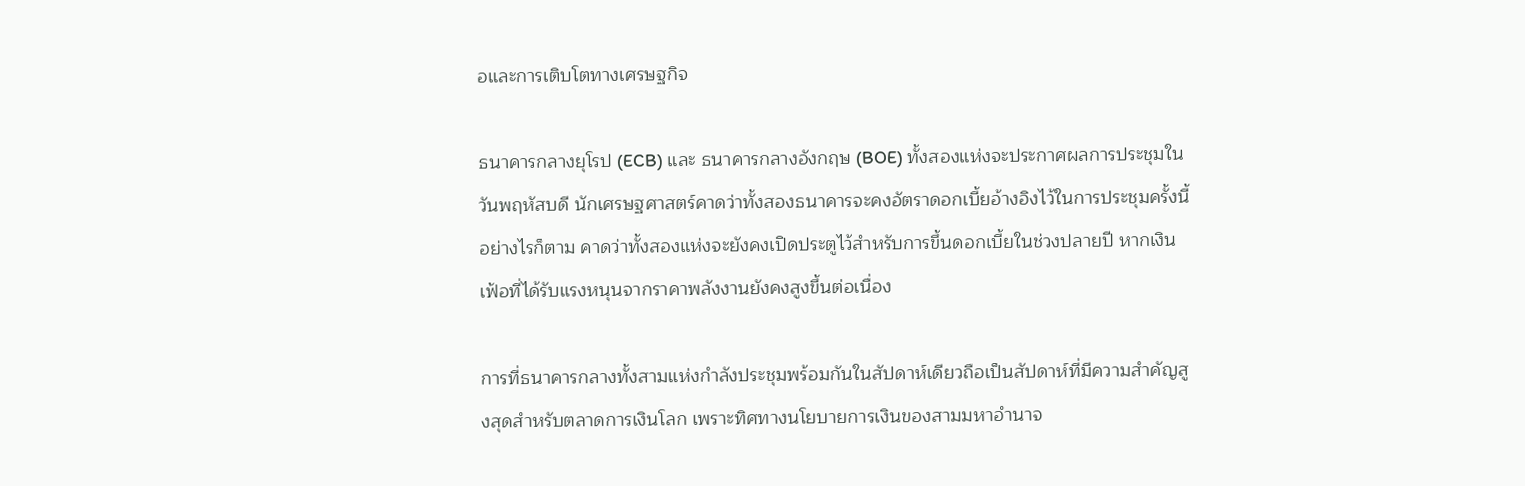อและการเติบโตทางเศรษฐกิจ

ธนาคารกลางยุโรป (ECB) และ ธนาคารกลางอังกฤษ (BOE) ทั้งสองแห่งจะประกาศผลการประชุมในวันพฤหัสบดี นักเศรษฐศาสตร์คาดว่าทั้งสองธนาคารจะคงอัตราดอกเบี้ยอ้างอิงไว้ในการประชุมครั้งนี้ อย่างไรก็ตาม คาดว่าทั้งสองแห่งจะยังคงเปิดประตูไว้สำหรับการขึ้นดอกเบี้ยในช่วงปลายปี หากเงินเฟ้อที่ได้รับแรงหนุนจากราคาพลังงานยังคงสูงขึ้นต่อเนื่อง

การที่ธนาคารกลางทั้งสามแห่งกำลังประชุมพร้อมกันในสัปดาห์เดียวถือเป็นสัปดาห์ที่มีความสำคัญสูงสุดสำหรับตลาดการเงินโลก เพราะทิศทางนโยบายการเงินของสามมหาอำนาจ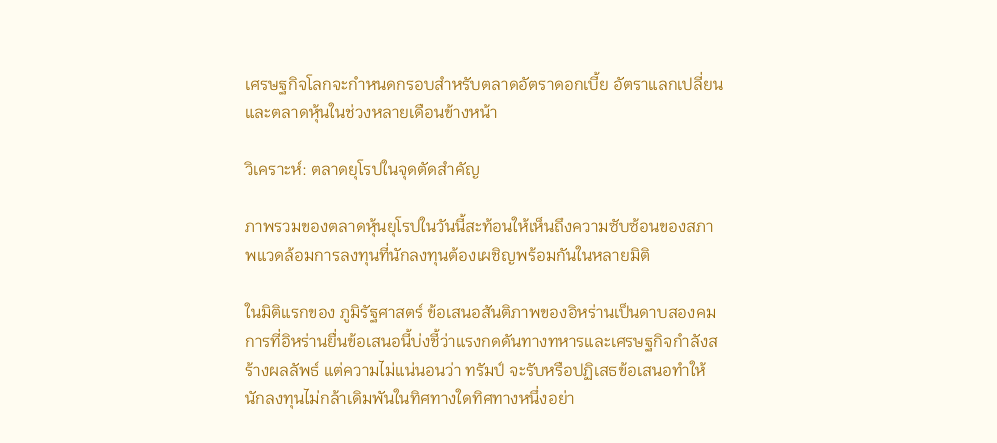เศรษฐกิจโลกจะกำหนดกรอบสำหรับตลาดอัตราดอกเบี้ย อัตราแลกเปลี่ยน และตลาดหุ้นในช่วงหลายเดือนข้างหน้า

วิเคราะห์: ตลาดยุโรปในจุดตัดสำคัญ

ภาพรวมของตลาดหุ้นยุโรปในวันนี้สะท้อนให้เห็นถึงความซับซ้อนของสภาพแวดล้อมการลงทุนที่นักลงทุนต้องเผชิญพร้อมกันในหลายมิติ

ในมิติแรกของ ภูมิรัฐศาสตร์ ข้อเสนอสันติภาพของอิหร่านเป็นดาบสองคม การที่อิหร่านยื่นข้อเสนอนี้บ่งชี้ว่าแรงกดดันทางทหารและเศรษฐกิจกำลังสร้างผลลัพธ์ แต่ความไม่แน่นอนว่า ทรัมป์ จะรับหรือปฏิเสธข้อเสนอทำให้นักลงทุนไม่กล้าเดิมพันในทิศทางใดทิศทางหนึ่งอย่า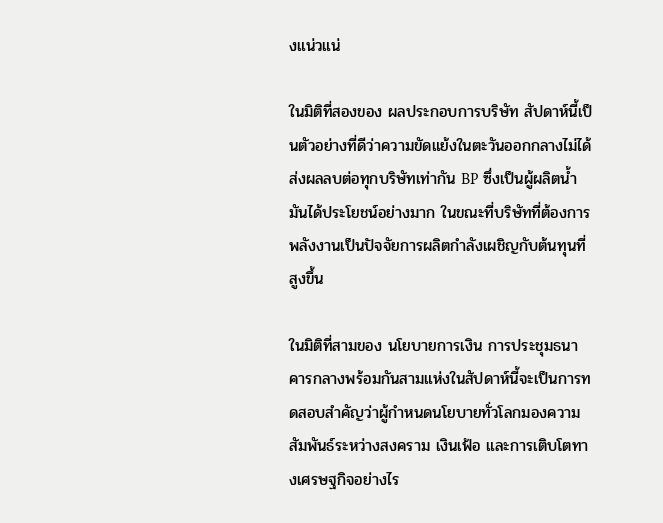งแน่วแน่

ในมิติที่สองของ ผลประกอบการบริษัท สัปดาห์นี้เป็นตัวอย่างที่ดีว่าความขัดแย้งในตะวันออกกลางไม่ได้ส่งผลลบต่อทุกบริษัทเท่ากัน BP ซึ่งเป็นผู้ผลิตน้ำมันได้ประโยชน์อย่างมาก ในขณะที่บริษัทที่ต้องการพลังงานเป็นปัจจัยการผลิตกำลังเผชิญกับต้นทุนที่สูงขึ้น

ในมิติที่สามของ นโยบายการเงิน การประชุมธนาคารกลางพร้อมกันสามแห่งในสัปดาห์นี้จะเป็นการทดสอบสำคัญว่าผู้กำหนดนโยบายทั่วโลกมองความสัมพันธ์ระหว่างสงคราม เงินเฟ้อ และการเติบโตทางเศรษฐกิจอย่างไร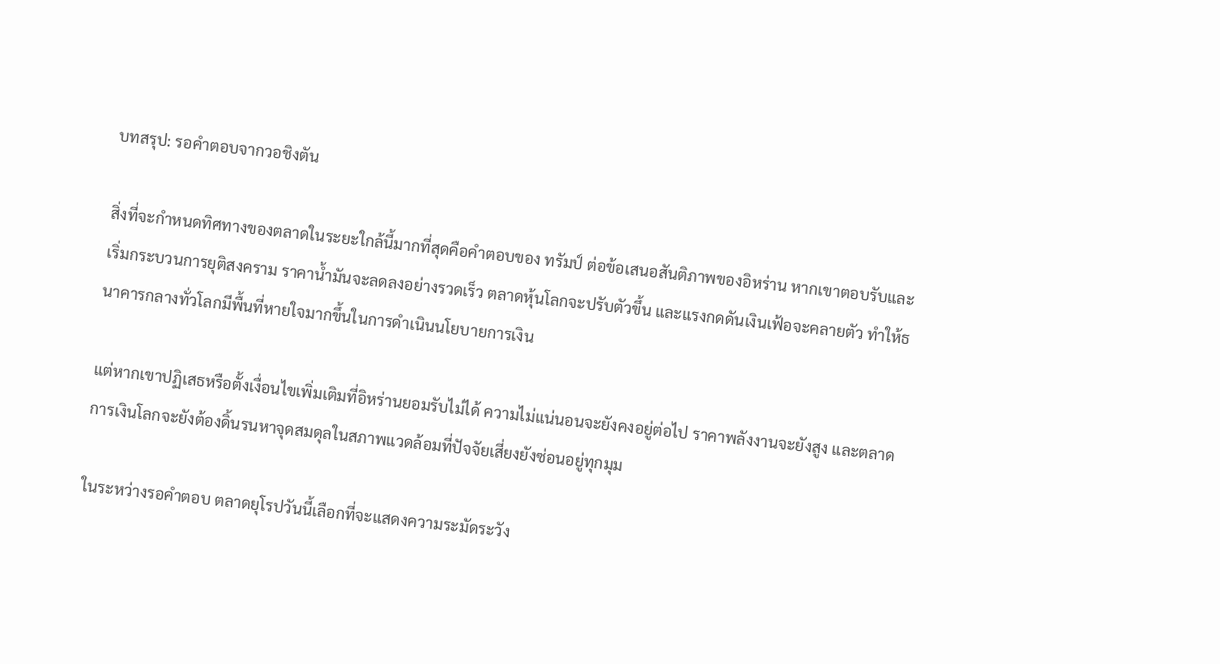บทสรุป: รอคำตอบจากวอชิงตัน

สิ่งที่จะกำหนดทิศทางของตลาดในระยะใกล้นี้มากที่สุดคือคำตอบของ ทรัมป์ ต่อข้อเสนอสันติภาพของอิหร่าน หากเขาตอบรับและเริ่มกระบวนการยุติสงคราม ราคาน้ำมันจะลดลงอย่างรวดเร็ว ตลาดหุ้นโลกจะปรับตัวขึ้น และแรงกดดันเงินเฟ้อจะคลายตัว ทำให้ธนาคารกลางทั่วโลกมีพื้นที่หายใจมากขึ้นในการดำเนินนโยบายการเงิน

แต่หากเขาปฏิเสธหรือตั้งเงื่อนไขเพิ่มเติมที่อิหร่านยอมรับไม่ได้ ความไม่แน่นอนจะยังคงอยู่ต่อไป ราคาพลังงานจะยังสูง และตลาดการเงินโลกจะยังต้องดิ้นรนหาจุดสมดุลในสภาพแวดล้อมที่ปัจจัยเสี่ยงยังซ่อนอยู่ทุกมุม

ในระหว่างรอคำตอบ ตลาดยุโรปวันนี้เลือกที่จะแสดงความระมัดระวัง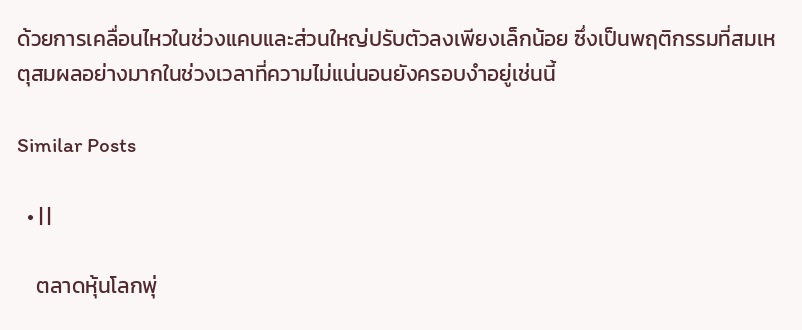ด้วยการเคลื่อนไหวในช่วงแคบและส่วนใหญ่ปรับตัวลงเพียงเล็กน้อย ซึ่งเป็นพฤติกรรมที่สมเหตุสมผลอย่างมากในช่วงเวลาที่ความไม่แน่นอนยังครอบงำอยู่เช่นนี้

Similar Posts

  • | |

    ตลาดหุ้นโลกพุ่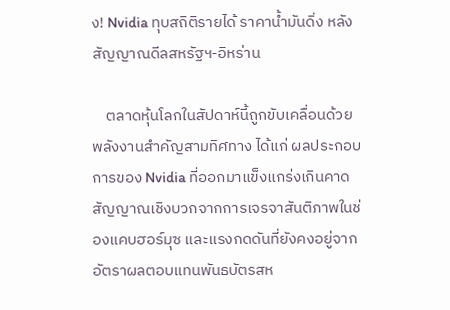ง! Nvidia ทุบสถิติรายได้ ราคาน้ำมันดิ่ง หลังสัญญาณดีลสหรัฐฯ-อิหร่าน

    ตลาดหุ้นโลกในสัปดาห์นี้ถูกขับเคลื่อนด้วยพลังงานสำคัญสามทิศทาง ได้แก่ ผลประกอบการของ Nvidia ที่ออกมาแข็งแกร่งเกินคาด สัญญาณเชิงบวกจากการเจรจาสันติภาพในช่องแคบฮอร์มุซ และแรงกดดันที่ยังคงอยู่จากอัตราผลตอบแทนพันธบัตรสห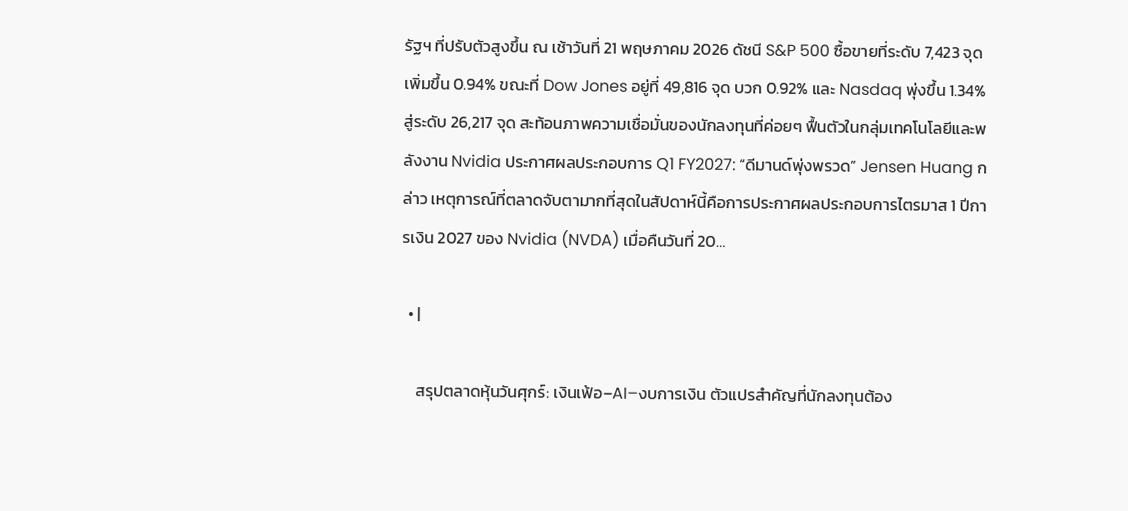รัฐฯ ที่ปรับตัวสูงขึ้น ณ เช้าวันที่ 21 พฤษภาคม 2026 ดัชนี S&P 500 ซื้อขายที่ระดับ 7,423 จุด เพิ่มขึ้น 0.94% ขณะที่ Dow Jones อยู่ที่ 49,816 จุด บวก 0.92% และ Nasdaq พุ่งขึ้น 1.34% สู่ระดับ 26,217 จุด สะท้อนภาพความเชื่อมั่นของนักลงทุนที่ค่อยๆ ฟื้นตัวในกลุ่มเทคโนโลยีและพลังงาน Nvidia ประกาศผลประกอบการ Q1 FY2027: “ดีมานด์พุ่งพรวด” Jensen Huang กล่าว เหตุการณ์ที่ตลาดจับตามากที่สุดในสัปดาห์นี้คือการประกาศผลประกอบการไตรมาส 1 ปีการเงิน 2027 ของ Nvidia (NVDA) เมื่อคืนวันที่ 20…

  • |

    สรุปตลาดหุ้นวันศุกร์: เงินเฟ้อ–AI–งบการเงิน ตัวแปรสำคัญที่นักลงทุนต้อง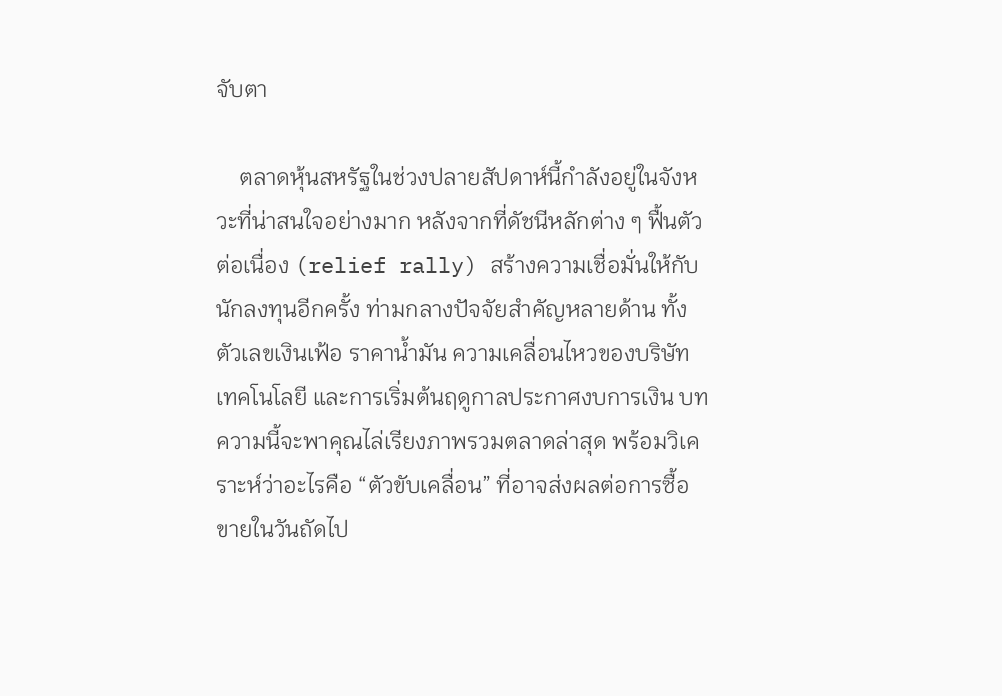จับตา

    ตลาดหุ้นสหรัฐในช่วงปลายสัปดาห์นี้กำลังอยู่ในจังหวะที่น่าสนใจอย่างมาก หลังจากที่ดัชนีหลักต่าง ๆ ฟื้นตัวต่อเนื่อง (relief rally) สร้างความเชื่อมั่นให้กับนักลงทุนอีกครั้ง ท่ามกลางปัจจัยสำคัญหลายด้าน ทั้งตัวเลขเงินเฟ้อ ราคาน้ำมัน ความเคลื่อนไหวของบริษัทเทคโนโลยี และการเริ่มต้นฤดูกาลประกาศงบการเงิน บทความนี้จะพาคุณไล่เรียงภาพรวมตลาดล่าสุด พร้อมวิเคราะห์ว่าอะไรคือ “ตัวขับเคลื่อน” ที่อาจส่งผลต่อการซื้อขายในวันถัดไป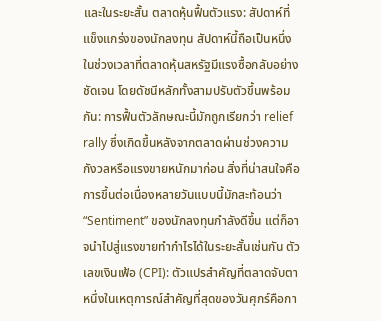และในระยะสั้น ตลาดหุ้นฟื้นตัวแรง: สัปดาห์ที่แข็งแกร่งของนักลงทุน สัปดาห์นี้ถือเป็นหนึ่งในช่วงเวลาที่ตลาดหุ้นสหรัฐมีแรงซื้อกลับอย่างชัดเจน โดยดัชนีหลักทั้งสามปรับตัวขึ้นพร้อมกัน: การฟื้นตัวลักษณะนี้มักถูกเรียกว่า relief rally ซึ่งเกิดขึ้นหลังจากตลาดผ่านช่วงความกังวลหรือแรงขายหนักมาก่อน สิ่งที่น่าสนใจคือ การขึ้นต่อเนื่องหลายวันแบบนี้มักสะท้อนว่า “Sentiment” ของนักลงทุนกำลังดีขึ้น แต่ก็อาจนำไปสู่แรงขายทำกำไรได้ในระยะสั้นเช่นกัน ตัวเลขเงินเฟ้อ (CPI): ตัวแปรสำคัญที่ตลาดจับตา หนึ่งในเหตุการณ์สำคัญที่สุดของวันศุกร์คือกา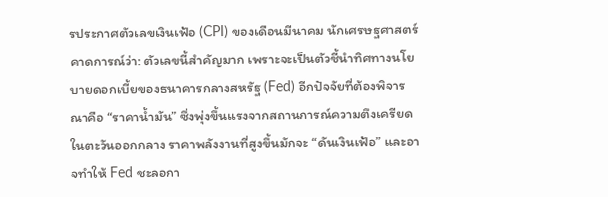รประกาศตัวเลขเงินเฟ้อ (CPI) ของเดือนมีนาคม นักเศรษฐศาสตร์คาดการณ์ว่า: ตัวเลขนี้สำคัญมาก เพราะจะเป็นตัวชี้นำทิศทางนโยบายดอกเบี้ยของธนาคารกลางสหรัฐ (Fed) อีกปัจจัยที่ต้องพิจารณาคือ “ราคาน้ำมัน” ซึ่งพุ่งขึ้นแรงจากสถานการณ์ความตึงเครียดในตะวันออกกลาง ราคาพลังงานที่สูงขึ้นมักจะ “ดันเงินเฟ้อ” และอาจทำให้ Fed ชะลอกา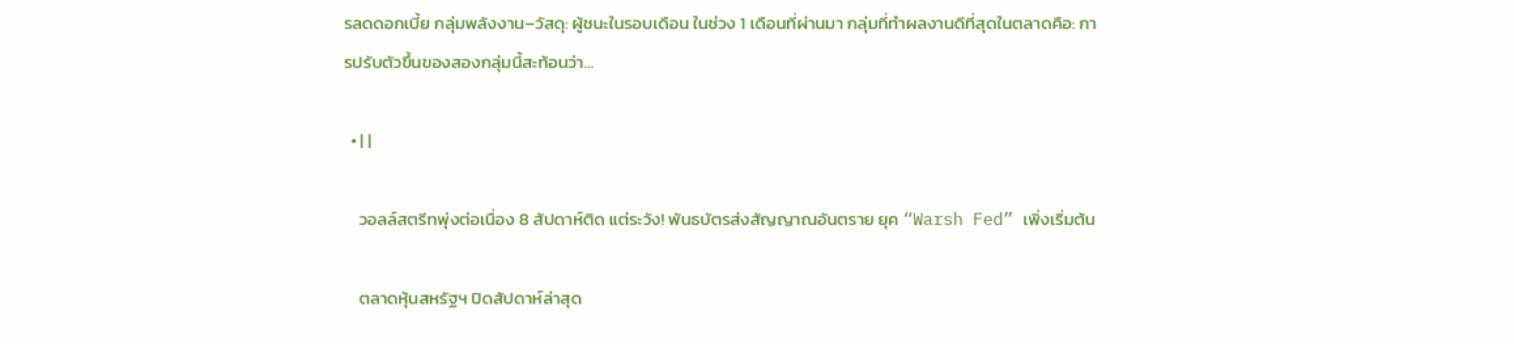รลดดอกเบี้ย กลุ่มพลังงาน–วัสดุ: ผู้ชนะในรอบเดือน ในช่วง 1 เดือนที่ผ่านมา กลุ่มที่ทำผลงานดีที่สุดในตลาดคือ: การปรับตัวขึ้นของสองกลุ่มนี้สะท้อนว่า…

  • | |

    วอลล์สตรีทพุ่งต่อเนื่อง 8 สัปดาห์ติด แต่ระวัง! พันธบัตรส่งสัญญาณอันตราย ยุค “Warsh Fed” เพิ่งเริ่มต้น

    ตลาดหุ้นสหรัฐฯ ปิดสัปดาห์ล่าสุด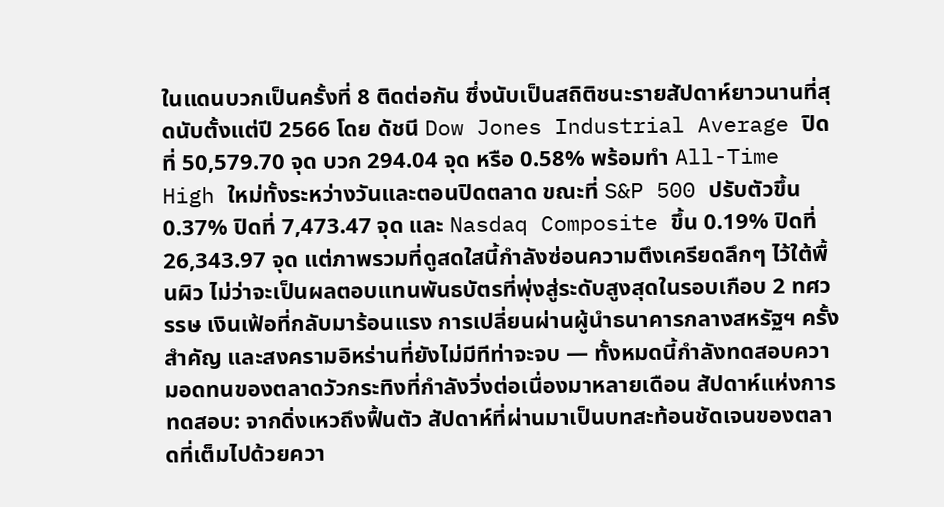ในแดนบวกเป็นครั้งที่ 8 ติดต่อกัน ซึ่งนับเป็นสถิติชนะรายสัปดาห์ยาวนานที่สุดนับตั้งแต่ปี 2566 โดย ดัชนี Dow Jones Industrial Average ปิดที่ 50,579.70 จุด บวก 294.04 จุด หรือ 0.58% พร้อมทำ All-Time High ใหม่ทั้งระหว่างวันและตอนปิดตลาด ขณะที่ S&P 500 ปรับตัวขึ้น 0.37% ปิดที่ 7,473.47 จุด และ Nasdaq Composite ขึ้น 0.19% ปิดที่ 26,343.97 จุด แต่ภาพรวมที่ดูสดใสนี้กำลังซ่อนความตึงเครียดลึกๆ ไว้ใต้พื้นผิว ไม่ว่าจะเป็นผลตอบแทนพันธบัตรที่พุ่งสู่ระดับสูงสุดในรอบเกือบ 2 ทศวรรษ เงินเฟ้อที่กลับมาร้อนแรง การเปลี่ยนผ่านผู้นำธนาคารกลางสหรัฐฯ ครั้งสำคัญ และสงครามอิหร่านที่ยังไม่มีทีท่าจะจบ — ทั้งหมดนี้กำลังทดสอบความอดทนของตลาดวัวกระทิงที่กำลังวิ่งต่อเนื่องมาหลายเดือน สัปดาห์แห่งการทดสอบ: จากดิ่งเหวถึงฟื้นตัว สัปดาห์ที่ผ่านมาเป็นบทสะท้อนชัดเจนของตลาดที่เต็มไปด้วยควา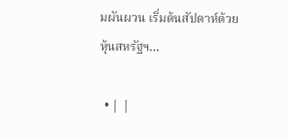มผันผวน เริ่มต้นสัปดาห์ด้วยหุ้นสหรัฐฯ…

  • | |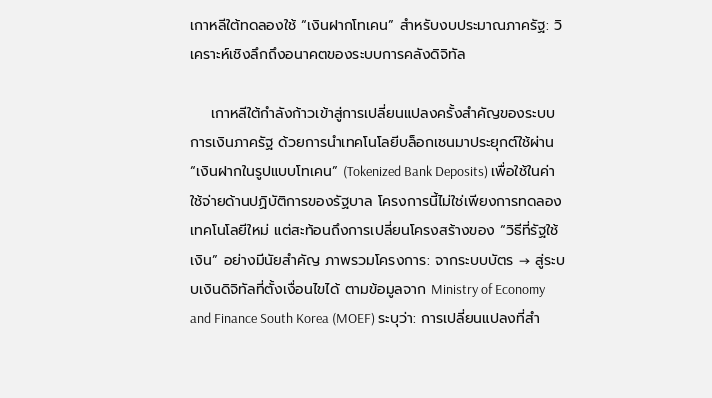เกาหลีใต้ทดลองใช้ “เงินฝากโทเคน” สำหรับงบประมาณภาครัฐ: วิเคราะห์เชิงลึกถึงอนาคตของระบบการคลังดิจิทัล

    เกาหลีใต้กำลังก้าวเข้าสู่การเปลี่ยนแปลงครั้งสำคัญของระบบการเงินภาครัฐ ด้วยการนำเทคโนโลยีบล็อกเชนมาประยุกต์ใช้ผ่าน “เงินฝากในรูปแบบโทเคน” (Tokenized Bank Deposits) เพื่อใช้ในค่าใช้จ่ายด้านปฏิบัติการของรัฐบาล โครงการนี้ไม่ใช่เพียงการทดลองเทคโนโลยีใหม่ แต่สะท้อนถึงการเปลี่ยนโครงสร้างของ “วิธีที่รัฐใช้เงิน” อย่างมีนัยสำคัญ ภาพรวมโครงการ: จากระบบบัตร → สู่ระบบเงินดิจิทัลที่ตั้งเงื่อนไขได้ ตามข้อมูลจาก Ministry of Economy and Finance South Korea (MOEF) ระบุว่า: การเปลี่ยนแปลงที่สำ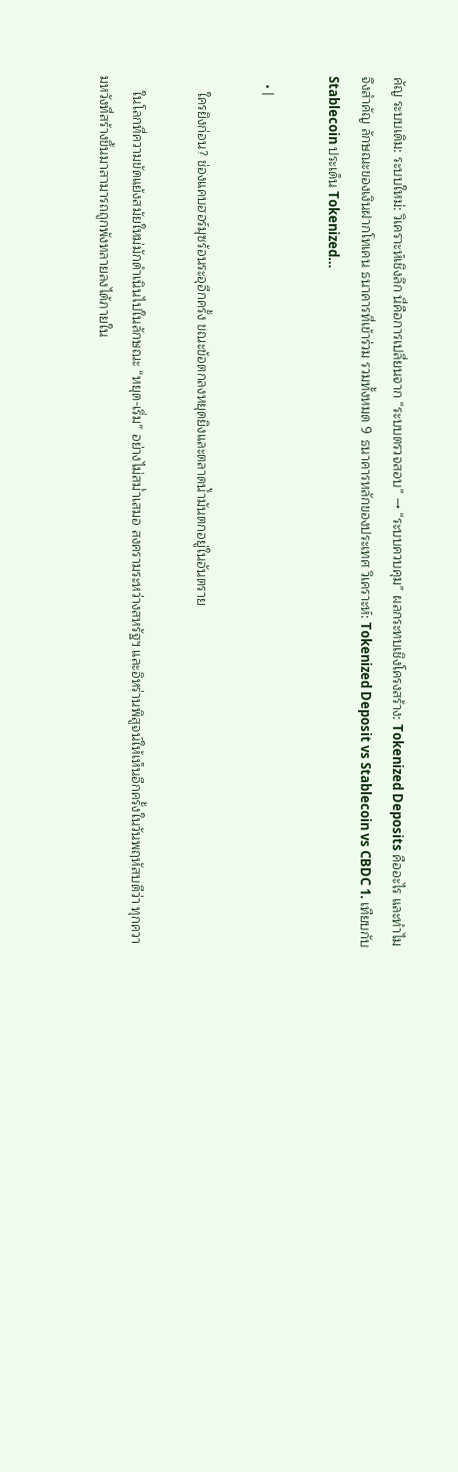คัญ ระบบเดิม: ระบบใหม่: วิเคราะห์เชิงลึก นี่คือการเปลี่ยนจาก “ระบบตรวจสอบ” → “ระบบควบคุม” ผลกระทบเชิงโครงสร้าง: Tokenized Deposits คืออะไร และทำไมจึงสำคัญ ลักษณะของเงินฝากโทเคน ธนาคารที่เข้าร่วม รวมทั้งหมด 9 ธนาคารหลักของประเทศ วิเคราะห์: Tokenized Deposit vs Stablecoin vs CBDC 1. เทียบกับ Stablecoin ประเด็น Tokenized…

  • |

    ใครยิงก่อน? ช่องแคบฮอร์มุซร้อนระอุอีกครั้ง ขณะข้อตกลงหยุดยิงและตลาดน้ำมันตกอยู่ในอันตราย

    ในโลกที่ความขัดแย้งสมัยใหม่มักดำเนินไปในลักษณะ “หยุด-เริ่ม” อย่างไม่สม่ำเสมอ สงครามระหว่างสหรัฐฯ และอิหร่านพิสูจน์ให้เห็นอีกครั้งในวันพฤหัสบดีว่า ทุกความหวังที่สร้างขึ้นมาสามารถถูกพังทลายลงได้ภายใน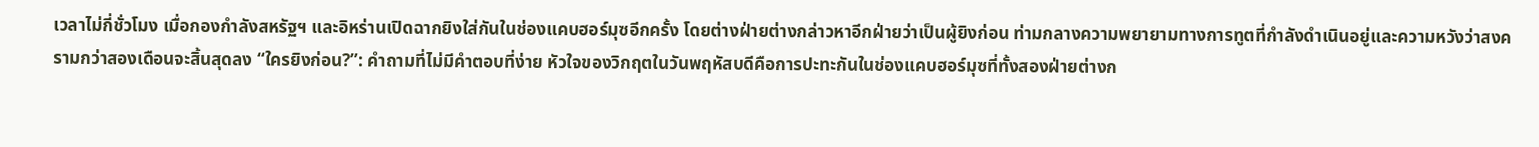เวลาไม่กี่ชั่วโมง เมื่อกองกำลังสหรัฐฯ และอิหร่านเปิดฉากยิงใส่กันในช่องแคบฮอร์มุซอีกครั้ง โดยต่างฝ่ายต่างกล่าวหาอีกฝ่ายว่าเป็นผู้ยิงก่อน ท่ามกลางความพยายามทางการทูตที่กำลังดำเนินอยู่และความหวังว่าสงครามกว่าสองเดือนจะสิ้นสุดลง “ใครยิงก่อน?”: คำถามที่ไม่มีคำตอบที่ง่าย หัวใจของวิกฤตในวันพฤหัสบดีคือการปะทะกันในช่องแคบฮอร์มุซที่ทั้งสองฝ่ายต่างก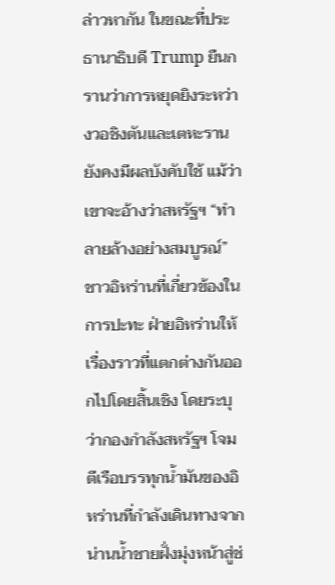ล่าวหากัน ในขณะที่ประธานาธิบดี Trump ยืนกรานว่าการหยุดยิงระหว่างวอชิงตันและเตหะรานยังคงมีผลบังคับใช้ แม้ว่าเขาจะอ้างว่าสหรัฐฯ “ทำลายล้างอย่างสมบูรณ์” ชาวอิหร่านที่เกี่ยวข้องในการปะทะ ฝ่ายอิหร่านให้เรื่องราวที่แตกต่างกันออกไปโดยสิ้นเชิง โดยระบุว่ากองกำลังสหรัฐฯ โจมตีเรือบรรทุกน้ำมันของอิหร่านที่กำลังเดินทางจากน่านน้ำชายฝั่งมุ่งหน้าสู่ช่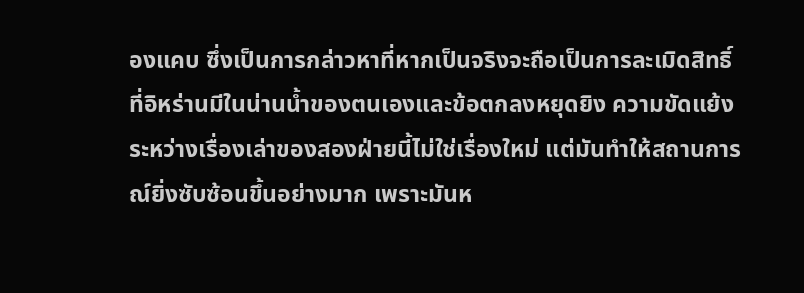องแคบ ซึ่งเป็นการกล่าวหาที่หากเป็นจริงจะถือเป็นการละเมิดสิทธิ์ที่อิหร่านมีในน่านน้ำของตนเองและข้อตกลงหยุดยิง ความขัดแย้งระหว่างเรื่องเล่าของสองฝ่ายนี้ไม่ใช่เรื่องใหม่ แต่มันทำให้สถานการณ์ยิ่งซับซ้อนขึ้นอย่างมาก เพราะมันห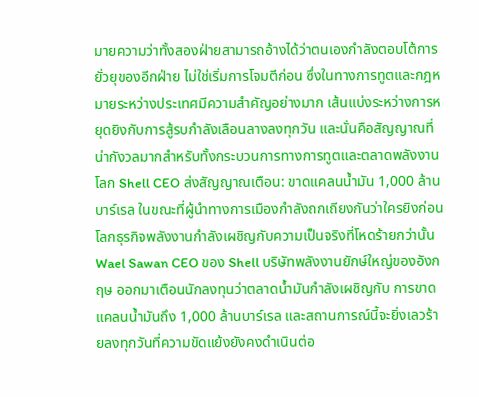มายความว่าทั้งสองฝ่ายสามารถอ้างได้ว่าตนเองกำลังตอบโต้การยั่วยุของอีกฝ่าย ไม่ใช่เริ่มการโจมตีก่อน ซึ่งในทางการทูตและกฎหมายระหว่างประเทศมีความสำคัญอย่างมาก เส้นแบ่งระหว่างการหยุดยิงกับการสู้รบกำลังเลือนลางลงทุกวัน และนั่นคือสัญญาณที่น่ากังวลมากสำหรับทั้งกระบวนการทางการทูตและตลาดพลังงานโลก Shell CEO ส่งสัญญาณเตือน: ขาดแคลนน้ำมัน 1,000 ล้านบาร์เรล ในขณะที่ผู้นำทางการเมืองกำลังถกเถียงกันว่าใครยิงก่อน โลกธุรกิจพลังงานกำลังเผชิญกับความเป็นจริงที่โหดร้ายกว่านั้น Wael Sawan CEO ของ Shell บริษัทพลังงานยักษ์ใหญ่ของอังกฤษ ออกมาเตือนนักลงทุนว่าตลาดน้ำมันกำลังเผชิญกับ การขาดแคลนน้ำมันถึง 1,000 ล้านบาร์เรล และสถานการณ์นี้จะยิ่งเลวร้ายลงทุกวันที่ความขัดแย้งยังคงดำเนินต่อ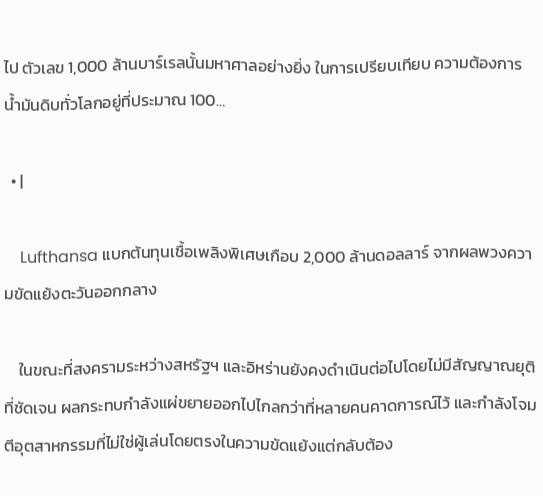ไป ตัวเลข 1,000 ล้านบาร์เรลนั้นมหาศาลอย่างยิ่ง ในการเปรียบเทียบ ความต้องการน้ำมันดิบทั่วโลกอยู่ที่ประมาณ 100…

  • |

    Lufthansa แบกต้นทุนเชื้อเพลิงพิเศษเกือบ 2,000 ล้านดอลลาร์ จากผลพวงความขัดแย้งตะวันออกกลาง

    ในขณะที่สงครามระหว่างสหรัฐฯ และอิหร่านยังคงดำเนินต่อไปโดยไม่มีสัญญาณยุติที่ชัดเจน ผลกระทบกำลังแผ่ขยายออกไปไกลกว่าที่หลายคนคาดการณ์ไว้ และกำลังโจมตีอุตสาหกรรมที่ไม่ใช่ผู้เล่นโดยตรงในความขัดแย้งแต่กลับต้อง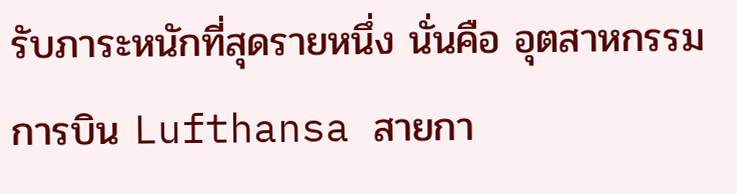รับภาระหนักที่สุดรายหนึ่ง นั่นคือ อุตสาหกรรมการบิน Lufthansa สายกา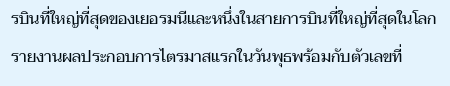รบินที่ใหญ่ที่สุดของเยอรมนีและหนึ่งในสายการบินที่ใหญ่ที่สุดในโลก รายงานผลประกอบการไตรมาสแรกในวันพุธพร้อมกับตัวเลขที่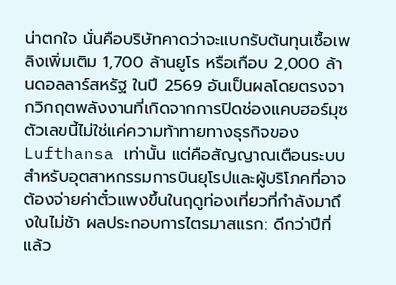น่าตกใจ นั่นคือบริษัทคาดว่าจะแบกรับต้นทุนเชื้อเพลิงเพิ่มเติม 1,700 ล้านยูโร หรือเกือบ 2,000 ล้านดอลลาร์สหรัฐ ในปี 2569 อันเป็นผลโดยตรงจากวิกฤตพลังงานที่เกิดจากการปิดช่องแคบฮอร์มุซ ตัวเลขนี้ไม่ใช่แค่ความท้าทายทางธุรกิจของ Lufthansa เท่านั้น แต่คือสัญญาณเตือนระบบสำหรับอุตสาหกรรมการบินยุโรปและผู้บริโภคที่อาจต้องจ่ายค่าตั๋วแพงขึ้นในฤดูท่องเที่ยวที่กำลังมาถึงในไม่ช้า ผลประกอบการไตรมาสแรก: ดีกว่าปีที่แล้ว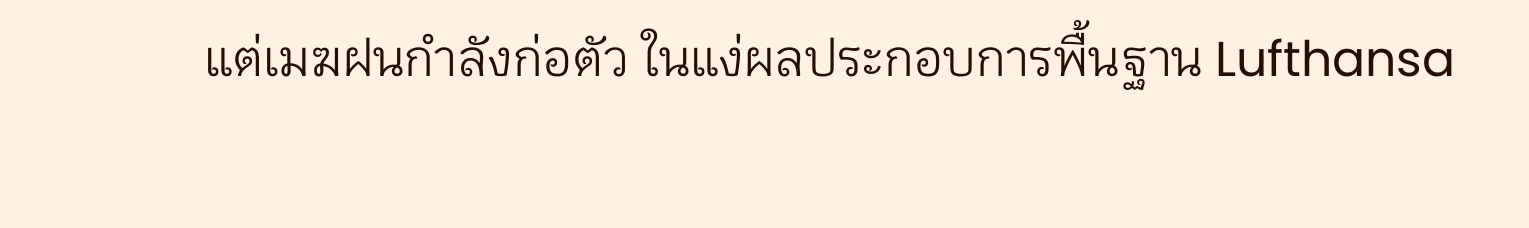แต่เมฆฝนกำลังก่อตัว ในแง่ผลประกอบการพื้นฐาน Lufthansa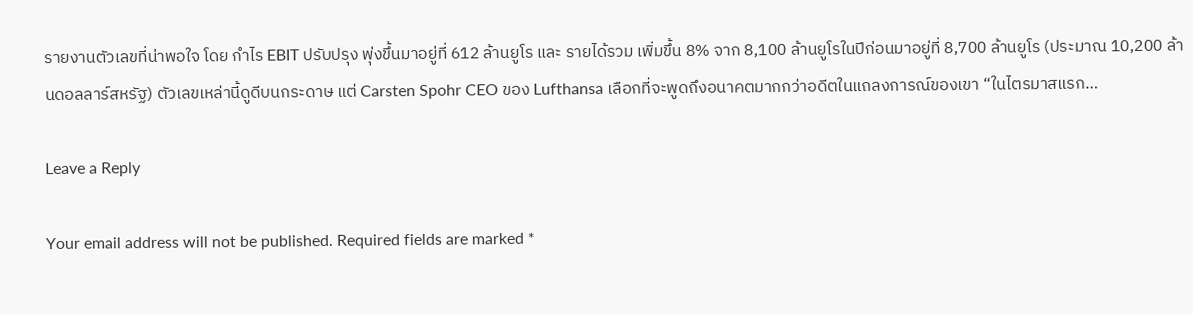รายงานตัวเลขที่น่าพอใจ โดย กำไร EBIT ปรับปรุง พุ่งขึ้นมาอยู่ที่ 612 ล้านยูโร และ รายได้รวม เพิ่มขึ้น 8% จาก 8,100 ล้านยูโรในปีก่อนมาอยู่ที่ 8,700 ล้านยูโร (ประมาณ 10,200 ล้านดอลลาร์สหรัฐ) ตัวเลขเหล่านี้ดูดีบนกระดาษ แต่ Carsten Spohr CEO ของ Lufthansa เลือกที่จะพูดถึงอนาคตมากกว่าอดีตในแถลงการณ์ของเขา “ในไตรมาสแรก…

Leave a Reply

Your email address will not be published. Required fields are marked *